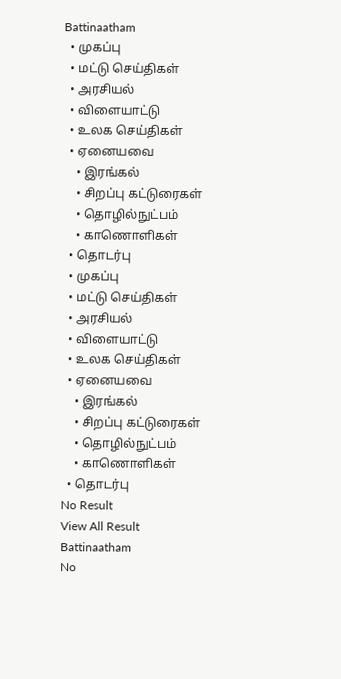Battinaatham
  • முகப்பு
  • மட்டு செய்திகள்
  • அரசியல்
  • விளையாட்டு
  • உலக செய்திகள்
  • ஏனையவை
    • இரங்கல்
    • சிறப்பு கட்டுரைகள்
    • தொழில்நுட்பம்
    • காணொளிகள்
  • தொடர்பு
  • முகப்பு
  • மட்டு செய்திகள்
  • அரசியல்
  • விளையாட்டு
  • உலக செய்திகள்
  • ஏனையவை
    • இரங்கல்
    • சிறப்பு கட்டுரைகள்
    • தொழில்நுட்பம்
    • காணொளிகள்
  • தொடர்பு
No Result
View All Result
Battinaatham
No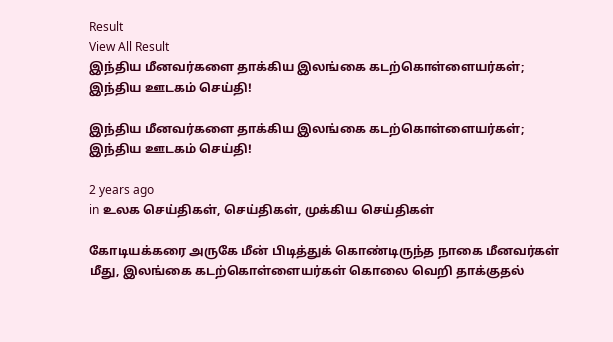Result
View All Result
இந்திய மீனவர்களை தாக்கிய இலங்கை கடற்கொள்ளையர்கள்; இந்திய ஊடகம் செய்தி!

இந்திய மீனவர்களை தாக்கிய இலங்கை கடற்கொள்ளையர்கள்; இந்திய ஊடகம் செய்தி!

2 years ago
in உலக செய்திகள், செய்திகள், முக்கிய செய்திகள்

கோடியக்கரை அருகே மீன் பிடித்துக் கொண்டிருந்த நாகை மீனவர்கள் மீது, இலங்கை கடற்கொள்ளையர்கள் கொலை வெறி தாக்குதல்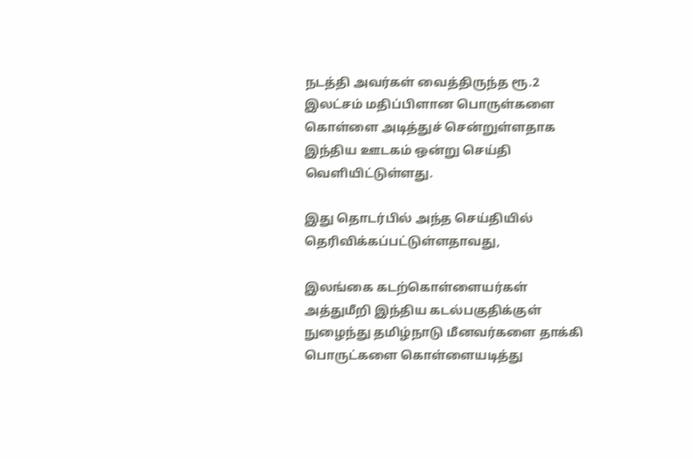நடத்தி அவர்கள் வைத்திருந்த ரூ.2 இலட்சம் மதிப்பிளான பொருள்களை கொள்ளை அடித்துச் சென்றுள்ளதாக இந்திய ஊடகம் ஒன்று செய்தி வெளியிட்டுள்ளது.

இது தொடர்பில் அந்த செய்தியில் தெரிவிக்கப்பட்டுள்ளதாவது,

இலங்கை கடற்கொள்ளையர்கள் அத்துமீறி இந்திய கடல்பகுதிக்குள் நுழைந்து தமிழ்நாடு மீனவர்களை தாக்கி பொருட்களை கொள்ளையடித்து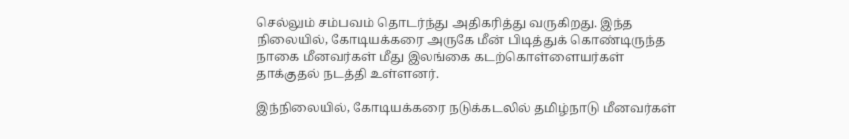செல்லும் சம்பவம் தொடர்ந்து அதிகரித்து வருகிறது. இந்த நிலையில், கோடியக்கரை அருகே மீன் பிடித்துக் கொண்டிருந்த நாகை மீனவர்கள் மீது இலங்கை கடற்கொள்ளையர்கள் தாக்குதல் நடத்தி உள்ளனர்.

இந்நிலையில், கோடியக்கரை நடுக்கடலில் தமிழ்நாடு மீனவர்கள்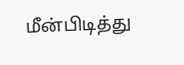மீன்பிடித்து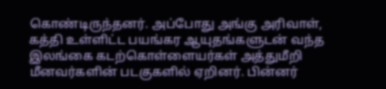கொண்டிருந்தனர். அப்போது அங்கு அரிவாள், கத்தி உள்ளிட்ட பயங்கர ஆயுதங்களுடன் வந்த இலங்கை கடற்கொள்ளையர்கள் அத்துமீறி மீனவர்களின் படகுகளில் ஏறினர். பின்னர்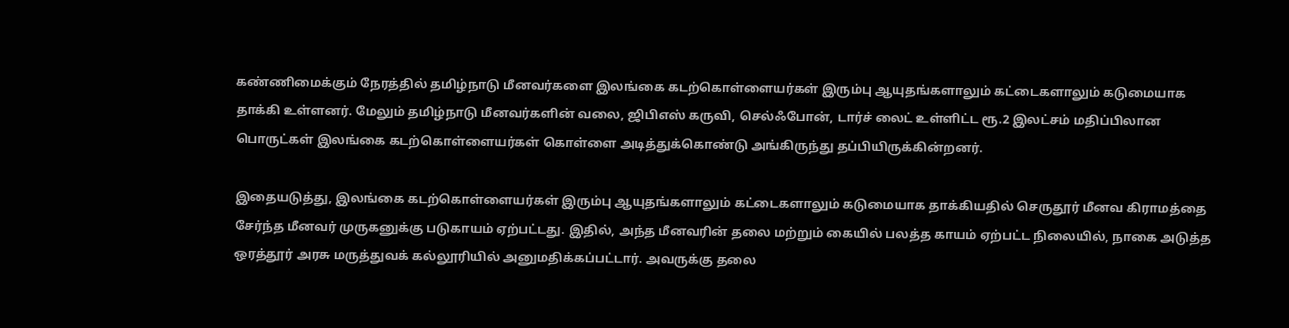கண்ணிமைக்கும் நேரத்தில் தமிழ்நாடு மீனவர்களை இலங்கை கடற்கொள்ளையர்கள் இரும்பு ஆயுதங்களாலும் கட்டைகளாலும் கடுமையாக தாக்கி உள்ளனர். மேலும் தமிழ்நாடு மீனவர்களின் வலை, ஜிபிஎஸ் கருவி, செல்ஃபோன், டார்ச் லைட் உள்ளிட்ட ரூ.2 இலட்சம் மதிப்பிலான பொருட்கள் இலங்கை கடற்கொள்ளையர்கள் கொள்ளை அடித்துக்கொண்டு அங்கிருந்து தப்பியிருக்கின்றனர்.

இதையடுத்து, இலங்கை கடற்கொள்ளையர்கள் இரும்பு ஆயுதங்களாலும் கட்டைகளாலும் கடுமையாக தாக்கியதில் செருதூர் மீனவ கிராமத்தை சேர்ந்த மீனவர் முருகனுக்கு படுகாயம் ஏற்பட்டது. இதில், அந்த மீனவரின் தலை மற்றும் கையில் பலத்த காயம் ஏற்பட்ட நிலையில், நாகை அடுத்த ஒரத்தூர் அரசு மருத்துவக் கல்லூரியில் அனுமதிக்கப்பட்டார். அவருக்கு தலை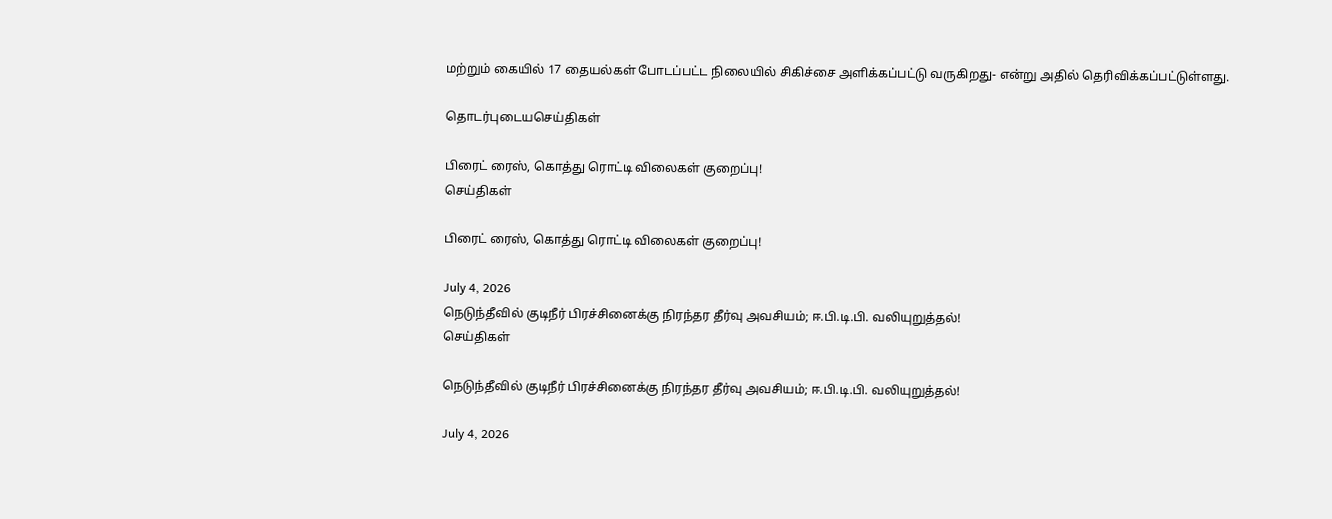மற்றும் கையில் 17 தையல்கள் போடப்பட்ட நிலையில் சிகிச்சை அளிக்கப்பட்டு வருகிறது- என்று அதில் தெரிவிக்கப்பட்டுள்ளது.

தொடர்புடையசெய்திகள்

பிரைட் ரைஸ், கொத்து ரொட்டி விலைகள் குறைப்பு!
செய்திகள்

பிரைட் ரைஸ், கொத்து ரொட்டி விலைகள் குறைப்பு!

July 4, 2026
நெடுந்தீவில் குடிநீர் பிரச்சினைக்கு நிரந்தர தீர்வு அவசியம்; ஈ.பி.டி.பி. வலியுறுத்தல்!
செய்திகள்

நெடுந்தீவில் குடிநீர் பிரச்சினைக்கு நிரந்தர தீர்வு அவசியம்; ஈ.பி.டி.பி. வலியுறுத்தல்!

July 4, 2026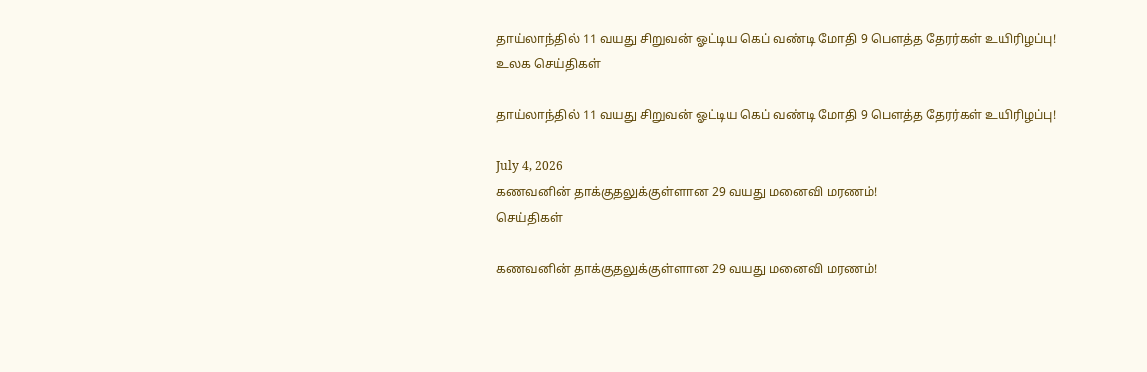தாய்லாந்தில் 11 வயது சிறுவன் ஓட்டிய கெப் வண்டி மோதி 9 பௌத்த தேரர்கள் உயிரிழப்பு!
உலக செய்திகள்

தாய்லாந்தில் 11 வயது சிறுவன் ஓட்டிய கெப் வண்டி மோதி 9 பௌத்த தேரர்கள் உயிரிழப்பு!

July 4, 2026
கணவனின் தாக்குதலுக்குள்ளான 29 வயது மனைவி மரணம்!
செய்திகள்

கணவனின் தாக்குதலுக்குள்ளான 29 வயது மனைவி மரணம்!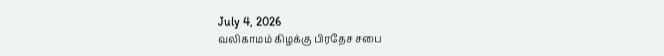July 4, 2026
வலிகாமம் கிழக்கு பிரதேச சபை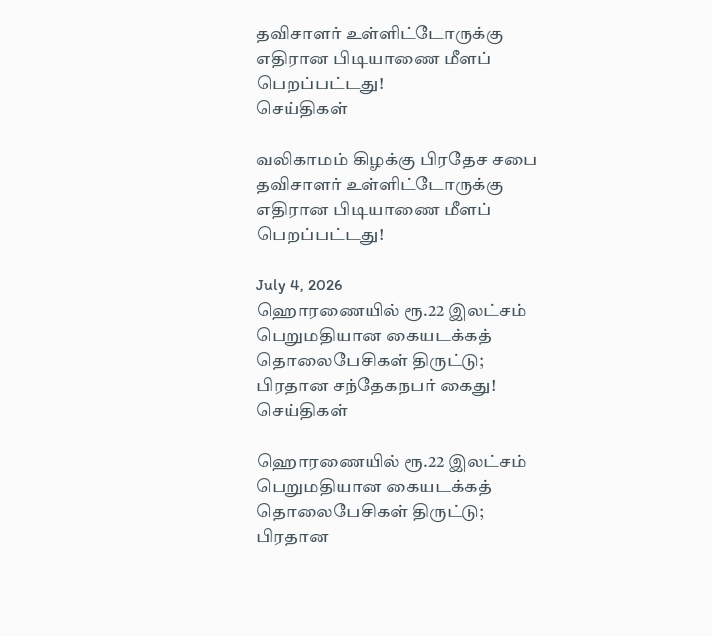தவிசாளர் உள்ளிட்டோருக்கு எதிரான பிடியாணை மீளப் பெறப்பட்டது!
செய்திகள்

வலிகாமம் கிழக்கு பிரதேச சபை தவிசாளர் உள்ளிட்டோருக்கு எதிரான பிடியாணை மீளப் பெறப்பட்டது!

July 4, 2026
ஹொரணையில் ரூ.22 இலட்சம் பெறுமதியான கையடக்கத் தொலைபேசிகள் திருட்டு; பிரதான சந்தேகநபர் கைது!
செய்திகள்

ஹொரணையில் ரூ.22 இலட்சம் பெறுமதியான கையடக்கத் தொலைபேசிகள் திருட்டு; பிரதான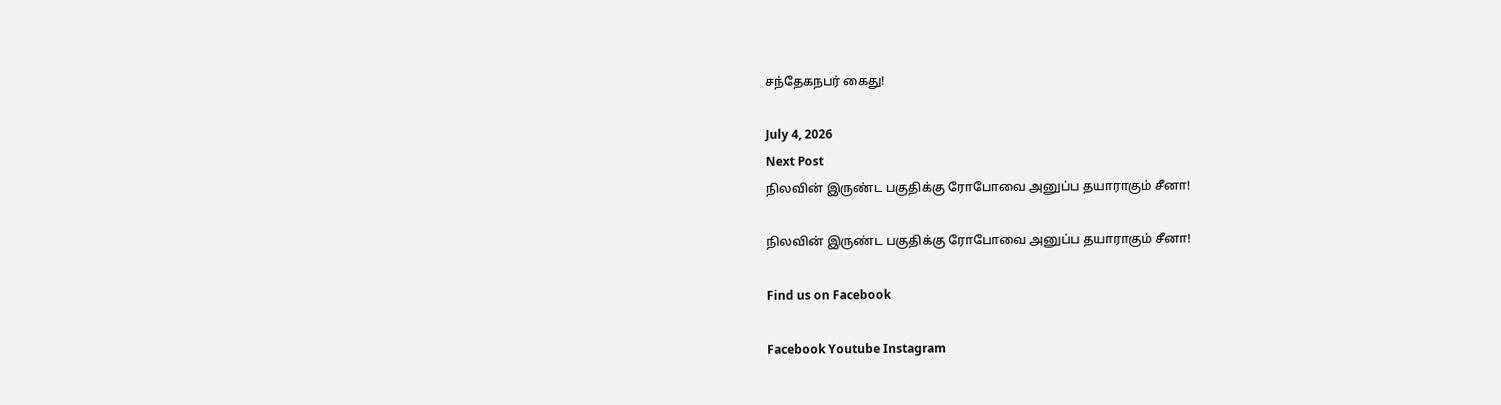சந்தேகநபர் கைது!

July 4, 2026
Next Post
நிலவின் இருண்ட பகுதிக்கு ரோபோவை அனுப்ப தயாராகும் சீனா!

நிலவின் இருண்ட பகுதிக்கு ரோபோவை அனுப்ப தயாராகும் சீனா!

Find us on Facebook

Facebook Youtube Instagram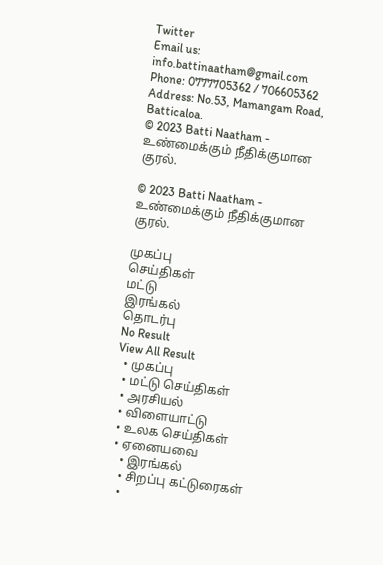Twitter
Email us: info.battinaatham@gmail.com
Phone: 0777705362 / 706605362
Address: No.53, Mamangam Road, Batticaloa.
© 2023 Batti Naatham - உண்மைக்கும் நீதிக்குமான குரல்.

© 2023 Batti Naatham - உண்மைக்கும் நீதிக்குமான குரல்.

முகப்பு
செய்திகள்
மட்டு
இரங்கல்
தொடர்பு
No Result
View All Result
  • முகப்பு
  • மட்டு செய்திகள்
  • அரசியல்
  • விளையாட்டு
  • உலக செய்திகள்
  • ஏனையவை
    • இரங்கல்
    • சிறப்பு கட்டுரைகள்
    •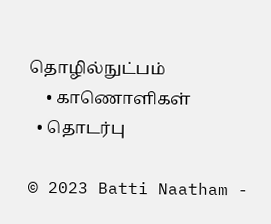தொழில்நுட்பம்
    • காணொளிகள்
  • தொடர்பு

© 2023 Batti Naatham -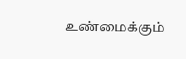உண்மைக்கும்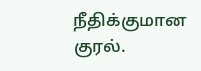நீதிக்குமான குரல்.